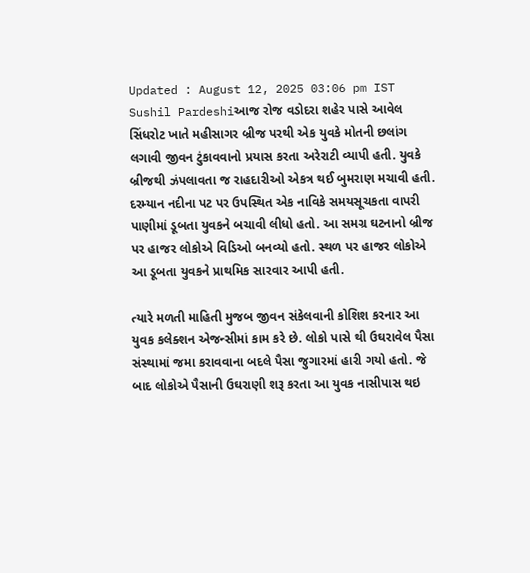Updated : August 12, 2025 03:06 pm IST
Sushil Pardeshiઆજ રોજ વડોદરા શહેર પાસે આવેલ સિંધરોટ ખાતે મહીસાગર બ્રીજ પરથી એક યુવકે મોતની છલાંગ લગાવી જીવન ટુંકાવવાનો પ્રયાસ કરતા અરેરાટી વ્યાપી હતી. યુવકે બ્રીજથી ઝંપલાવતા જ રાહદારીઓ એકત્ર થઈ બુમરાણ મચાવી હતી. દરમ્યાન નદીના પટ પર ઉપસ્થિત એક નાવિકે સમયસૂચકતા વાપરી પાણીમાં ડૂબતા યુવકને બચાવી લીધો હતો. આ સમગ્ર ઘટનાનો બ્રીજ પર હાજર લોકોએ વિડિઓ બનવ્યો હતો. સ્થળ પર હાજર લોકોએ આ ડૂબતા યુવકને પ્રાથમિક સારવાર આપી હતી.

ત્યારે મળતી માહિતી મુજબ જીવન સંકેલવાની કોશિશ કરનાર આ યુવક કલેક્શન એજન્સીમાં કામ કરે છે. લોકો પાસે થી ઉઘરાવેલ પૈસા સંસ્થામાં જમા કરાવવાના બદલે પૈસા જુગારમાં હારી ગયો હતો. જે બાદ લોકોએ પૈસાની ઉઘરાણી શરૂ કરતા આ યુવક નાસીપાસ થઇ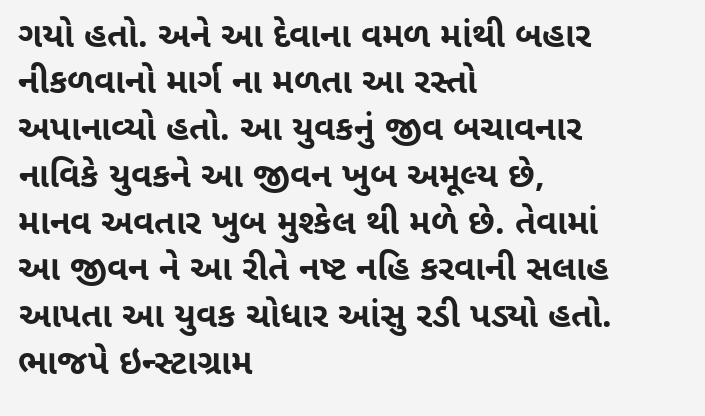ગયો હતો. અને આ દેવાના વમળ માંથી બહાર નીકળવાનો માર્ગ ના મળતા આ રસ્તો અપાનાવ્યો હતો. આ યુવકનું જીવ બચાવનાર નાવિકે યુવકને આ જીવન ખુબ અમૂલ્ય છે, માનવ અવતાર ખુબ મુશ્કેલ થી મળે છે. તેવામાં આ જીવન ને આ રીતે નષ્ટ નહિ કરવાની સલાહ આપતા આ યુવક ચોધાર આંસુ રડી પડ્યો હતો.
ભાજપે ઇન્સ્ટાગ્રામ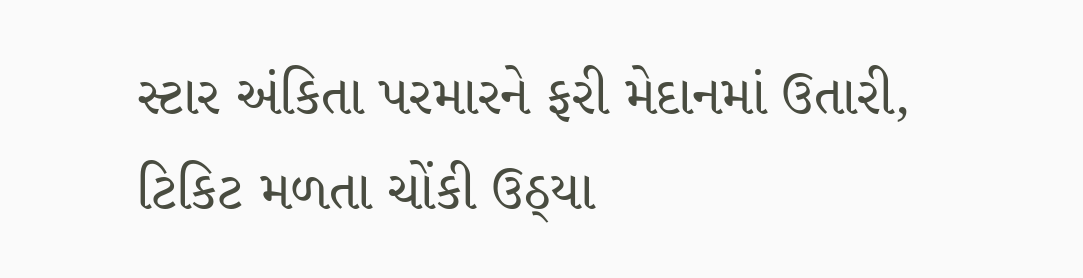સ્ટાર અંકિતા પરમારને ફરી મેદાનમાં ઉતારી, ટિકિટ મળતા ચોંકી ઉઠ્યા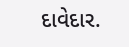દાવેદાર.